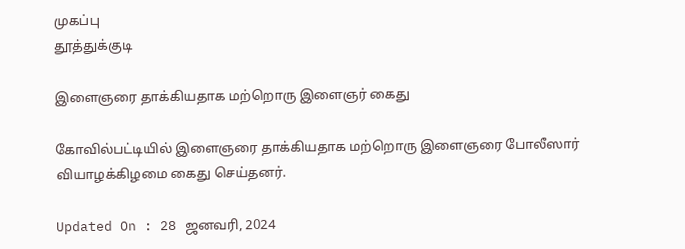முகப்பு
தூத்துக்குடி

இளைஞரை தாக்கியதாக மற்றொரு இளைஞர் கைது

கோவில்பட்டியில் இளைஞரை தாக்கியதாக மற்றொரு இளைஞரை போலீஸார் வியாழக்கிழமை கைது செய்தனர்.

Updated On : 28 ஜனவரி, 2024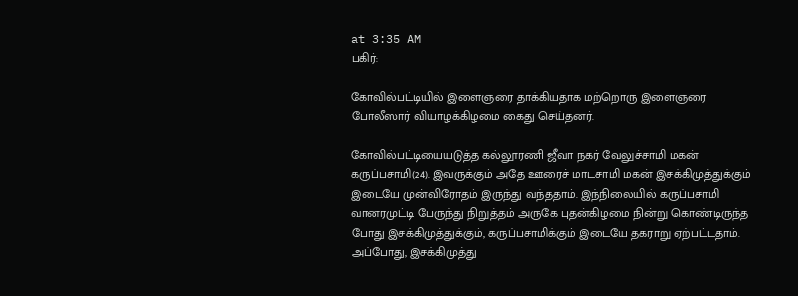at 3:35 AM
பகிர்:

கோவில்பட்டியில் இளைஞரை தாக்கியதாக மற்றொரு இளைஞரை போலீஸார் வியாழக்கிழமை கைது செய்தனர்.

கோவில்பட்டியையடுத்த கல்லூரணி ஜீவா நகர் வேலுச்சாமி மகன் கருப்பசாமி(24). இவருக்கும் அதே ஊரைச் மாடசாமி மகன் இசக்கிமுத்துக்கும் இடையே முன்விரோதம் இருந்து வந்ததாம். இந்நிலையில் கருப்பசாமி வானரமுட்டி பேருந்து நிறுத்தம் அருகே புதன்கிழமை நின்று கொண்டிருந்த போது இசக்கிமுத்துக்கும், கருப்பசாமிக்கும் இடையே தகராறு ஏற்பட்டதாம். அப்போது, இசக்கிமுத்து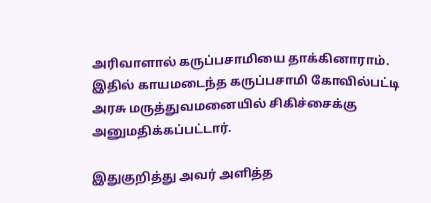அரிவாளால் கருப்பசாமியை தாக்கினாராம். இதில் காயமடைந்த கருப்பசாமி கோவில்பட்டி அரசு மருத்துவமனையில் சிகிச்சைக்கு அனுமதிக்கப்பட்டார்.

இதுகுறித்து அவர் அளித்த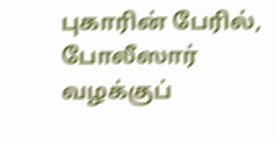புகாரின் பேரில், போலீஸார் வழக்குப்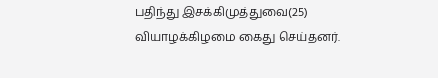பதிந்து இசக்கிமுத்துவை(25) வியாழக்கிழமை கைது செய்தனர்.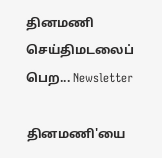தினமணி செய்திமடலைப் பெற... Newsletter

தினமணி'யை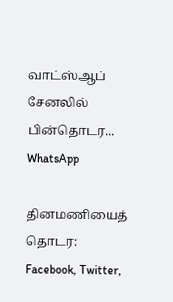வாட்ஸ்ஆப் சேனலில் பின்தொடர... WhatsApp

தினமணியைத் தொடர: Facebook, Twitter,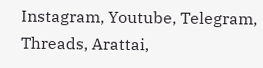Instagram, Youtube, Telegram, Threads, Arattai,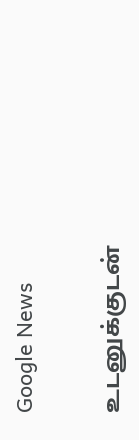Google News

உடனுக்குடன்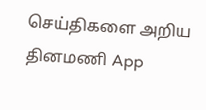செய்திகளை அறிய தினமணி App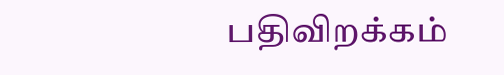பதிவிறக்கம்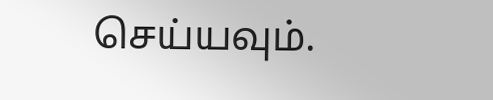செய்யவும்.